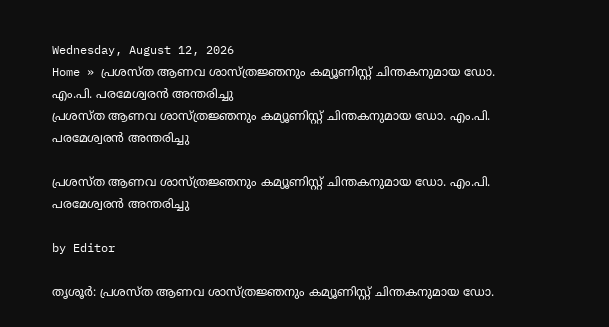Wednesday, August 12, 2026
Home » പ്രശസ്ത ആണവ ശാസ്ത്രജ്ഞനും കമ്യൂണിസ്റ്റ് ചിന്തകനുമായ ഡോ. എം.പി. പരമേശ്വരൻ അന്തരിച്ചു
പ്രശസ്ത ആണവ ശാസ്ത്രജ്ഞനും കമ്യൂണിസ്റ്റ് ചിന്തകനുമായ ഡോ. എം.പി. പരമേശ്വരൻ അന്തരിച്ചു

പ്രശസ്ത ആണവ ശാസ്ത്രജ്ഞനും കമ്യൂണിസ്റ്റ് ചിന്തകനുമായ ഡോ. എം.പി. പരമേശ്വരൻ അന്തരിച്ചു

by Editor

തൃശൂർ: പ്രശസ്ത ആണവ ശാസ്ത്രജ്ഞനും കമ്യൂണിസ്റ്റ് ചിന്തകനുമായ ഡോ.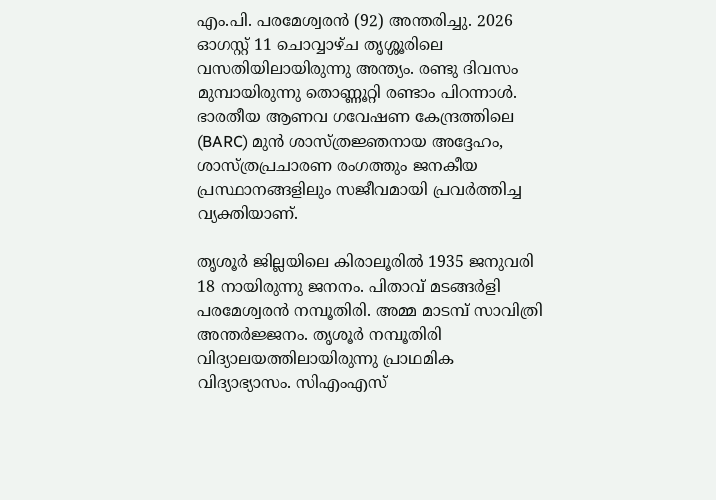എം.പി. പരമേശ്വരൻ (92) അന്തരിച്ചു. 2026 ഓഗസ്റ്റ് 11 ചൊവ്വാഴ്ച തൃശ്ശൂരിലെ വസതിയിലായിരുന്നു അന്ത്യം. രണ്ടു ദിവസം മുമ്പായിരുന്നു തൊണ്ണൂറ്റി രണ്ടാം പിറന്നാൾ. ഭാരതീയ ആണവ ഗവേഷണ കേന്ദ്രത്തിലെ (BARC) മുൻ ശാസ്ത്രജ്ഞനായ അദ്ദേഹം, ശാസ്ത്രപ്രചാരണ രംഗത്തും ജനകീയ പ്രസ്ഥാനങ്ങളിലും സജീവമായി പ്രവർത്തിച്ച വ്യക്തിയാണ്.

തൃശൂർ ജില്ലയിലെ കിരാലൂരിൽ 1935 ജനുവരി 18 നായിരുന്നു ജനനം. പിതാവ് മടങ്ങർളി പരമേശ്വരൻ നമ്പൂതിരി. അമ്മ മാടമ്പ് സാവിത്രി അന്തർജ്ജനം. തൃശൂർ നമ്പൂതിരി വിദ്യാലയത്തിലായിരുന്നു പ്രാഥമിക വിദ്യാഭ്യാസം. സിഎംഎസ്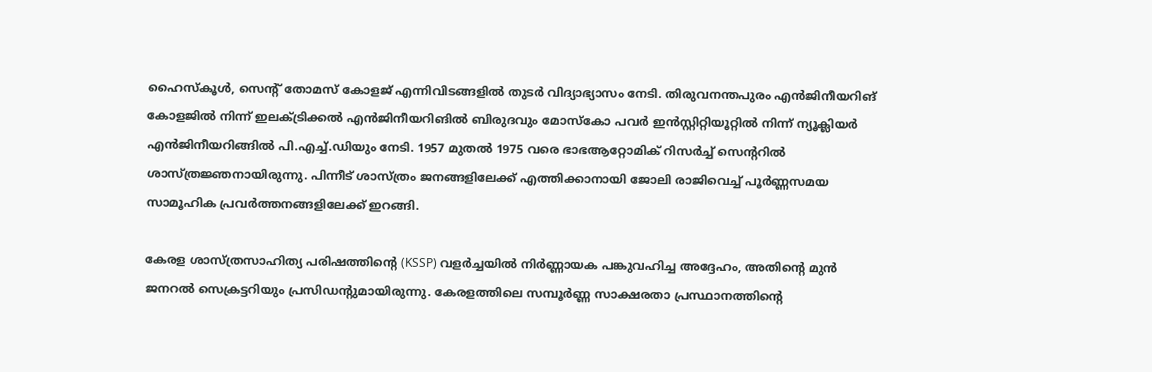ഹൈസ്‌കൂൾ, സെൻ്റ് തോമസ് കോളജ് എന്നിവിടങ്ങളിൽ തുടർ വിദ്യാഭ്യാസം നേടി. തിരുവനന്തപുരം എൻജിനീയറിങ് കോളജിൽ നിന്ന് ഇലക്ട്രിക്കൽ എൻജിനീയറിങിൽ ബിരുദവും മോസ്കോ പവർ ഇൻസ്റ്റിറ്റിയൂറ്റിൽ നിന്ന് ന്യൂക്ലിയർ എൻജിനീയറിങ്ങിൽ പി.എച്ച്.ഡിയും നേടി. 1957 മുതൽ 1975 വരെ ഭാഭആറ്റോമിക് റിസർച്ച് സെൻ്ററിൽ ശാസ്ത്രജ്ഞനായിരുന്നു. പിന്നീട് ശാസ്ത്രം ജനങ്ങളിലേക്ക് എത്തിക്കാനായി ജോലി രാജിവെച്ച് പൂർണ്ണസമയ സാമൂഹിക പ്രവർത്തനങ്ങളിലേക്ക് ഇറങ്ങി.

കേരള ശാസ്ത്രസാഹിത്യ പരിഷത്തിന്റെ (KSSP) വളർച്ചയിൽ നിർണ്ണായക പങ്കുവഹിച്ച അദ്ദേഹം, അതിന്റെ മുൻ ജനറൽ സെക്രട്ടറിയും പ്രസിഡന്റുമായിരുന്നു. കേരളത്തിലെ സമ്പൂർണ്ണ സാക്ഷരതാ പ്രസ്ഥാനത്തിന്റെ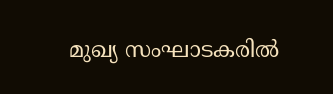മുഖ്യ സംഘാടകരിൽ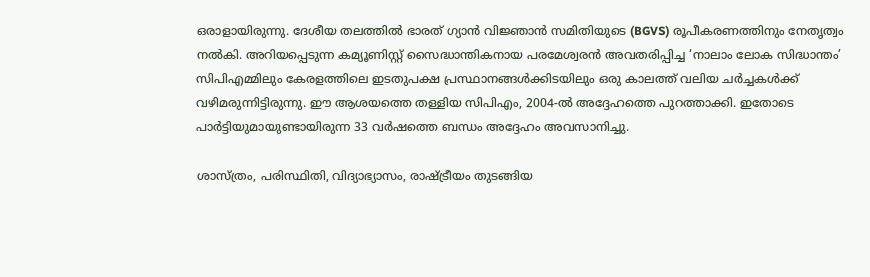ഒരാളായിരുന്നു. ദേശീയ തലത്തിൽ ഭാരത് ഗ്യാൻ വിജ്ഞാൻ സമിതിയുടെ (BGVS) രൂപീകരണത്തിനും നേതൃത്വം നൽകി. അറിയപ്പെടുന്ന കമ്യൂണിസ്റ്റ് സൈദ്ധാന്തികനായ പരമേശ്വരൻ അവതരിപ്പിച്ച ‘നാലാം ലോക സിദ്ധാന്തം’ സിപിഎമ്മിലും കേരളത്തിലെ ഇടതുപക്ഷ പ്രസ്ഥാനങ്ങൾക്കിടയിലും ഒരു കാലത്ത് വലിയ ചർച്ചകൾക്ക് വഴിമരുന്നിട്ടിരുന്നു. ഈ ആശയത്തെ തള്ളിയ സിപിഎം, 2004-ൽ അദ്ദേഹത്തെ പുറത്താക്കി. ഇതോടെ പാർട്ടിയുമായുണ്ടായിരുന്ന 33 വർഷത്തെ ബന്ധം അദ്ദേഹം അവസാനിച്ചു.

ശാസ്ത്രം, പരിസ്ഥിതി, വിദ്യാഭ്യാസം, രാഷ്ട്രീയം തുടങ്ങിയ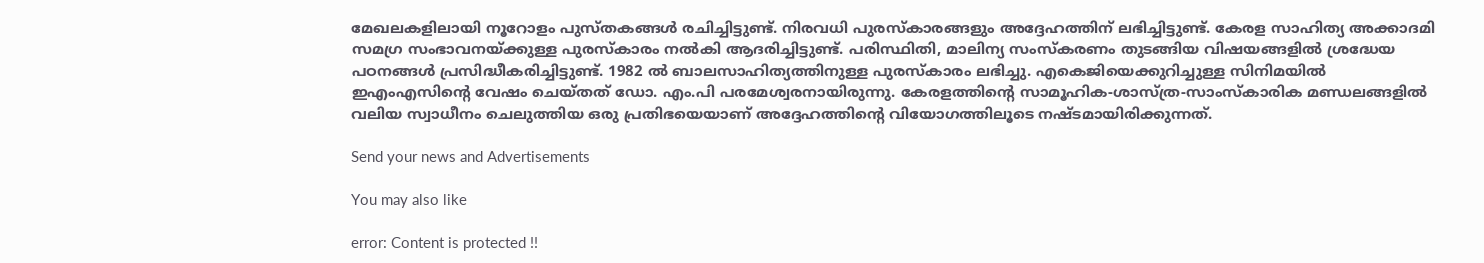മേഖലകളിലായി നൂറോളം പുസ്തകങ്ങൾ രചിച്ചിട്ടുണ്ട്. നിരവധി പുരസ്കാരങ്ങളും അദ്ദേഹത്തിന് ലഭിച്ചിട്ടുണ്ട്. കേരള സാഹിത്യ അക്കാദമി സമഗ്ര സംഭാവനയ്ക്കുള്ള പുരസ്‌കാരം നൽകി ആദരിച്ചിട്ടുണ്ട്. പരിസ്ഥിതി, മാലിന്യ സംസ്കരണം തുടങ്ങിയ വിഷയങ്ങളിൽ ശ്രദ്ധേയ പഠനങ്ങൾ പ്രസിദ്ധീകരിച്ചിട്ടുണ്ട്. 1982 ൽ ബാലസാഹിത്യത്തിനുള്ള പുരസ്‌കാരം ലഭിച്ചു. എകെജിയെക്കുറിച്ചുള്ള സിനിമയിൽ ഇഎംഎസിന്റെ വേഷം ചെയ്തത് ഡോ. എം.പി പരമേശ്വരനായിരുന്നു. കേരളത്തിന്റെ സാമൂഹിക-ശാസ്ത്ര-സാംസ്കാരിക മണ്ഡലങ്ങളിൽ വലിയ സ്വാധീനം ചെലുത്തിയ ഒരു പ്രതിഭയെയാണ് അദ്ദേഹത്തിന്റെ വിയോഗത്തിലൂടെ നഷ്ടമായിരിക്കുന്നത്.

Send your news and Advertisements

You may also like

error: Content is protected !!